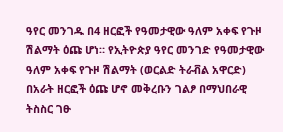ዓየር መንገዱ በ4 ዘርፎች የዓመታዊው ዓለም አቀፍ የጉዞ ሽልማት ዕጩ ሆነ። የኢትዮጵያ ዓየር መንገድ የዓመታዊው ዓለም አቀፍ የጉዞ ሽልማት (ወርልድ ትራቭል አዋርድ) በአራት ዘርፎች ዕጩ ሆኖ መቅረቡን ገልፆ በማህበራዊ ትስስር ገፁ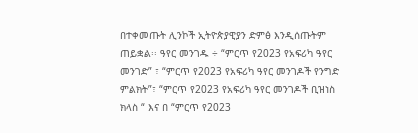በተቀመጡት ሊንኮች ኢትዮጵያዊያን ድምፅ እንዲሰጡትም ጠይቋል፡፡ ዓየር መንገዱ ÷ “ምርጥ የ2023 የአፍሪካ ዓየር መንገድ” ፣ “ምርጥ የ2023 የአፍሪካ ዓየር መንገዶች የንግድ ምልክት”፣ “ምርጥ የ2023 የአፍሪካ ዓየር መንገዶች ቢዝነስ ክላስ “ እና በ “ምርጥ የ2023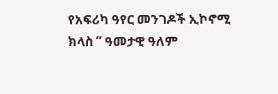የአፍሪካ ዓየር መንገዶች ኢኮኖሚ ክላስ ” ዓመታዊ ዓለም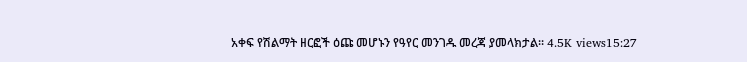አቀፍ የሽልማት ዘርፎች ዕጩ መሆኑን የዓየር መንገዱ መረጃ ያመላክታል፡፡ 4.5K views15:27